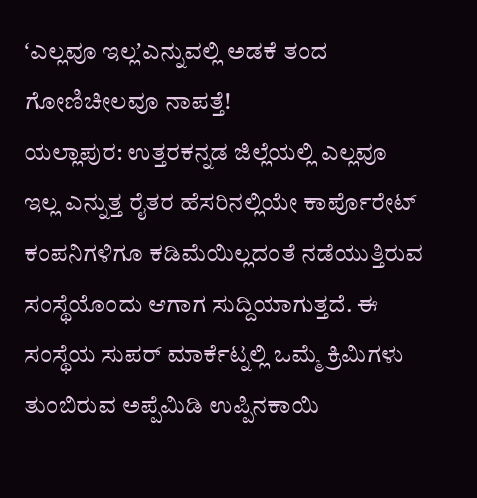ʻಎಲ್ಲವೂ ಇಲ್ಲʼಎನ್ನುವಲ್ಲಿ ಅಡಕೆ ತಂದ ಗೋಣಿಚೀಲವೂ ನಾಪತ್ತೆ!
ಯಲ್ಲಾಪುರ: ಉತ್ತರಕನ್ನಡ ಜಿಲ್ಲೆಯಲ್ಲಿ ಎಲ್ಲವೂ ಇಲ್ಲ ಎನ್ನುತ್ತ ರೈತರ ಹೆಸರಿನಲ್ಲಿಯೇ ಕಾರ್ಪೊರೇಟ್ ಕಂಪನಿಗಳಿಗೂ ಕಡಿಮೆಯಿಲ್ಲದಂತೆ ನಡೆಯುತ್ತಿರುವ ಸಂಸ್ಥೆಯೊಂದು ಆಗಾಗ ಸುದ್ದಿಯಾಗುತ್ತದೆ. ಈ ಸಂಸ್ಥೆಯ ಸುಪರ್ ಮಾರ್ಕೆಟ್ನಲ್ಲಿ ಒಮ್ಮೆ ಕ್ರಿಮಿಗಳು ತುಂಬಿರುವ ಅಪ್ಪೆಮಿಡಿ ಉಪ್ಪಿನಕಾಯಿ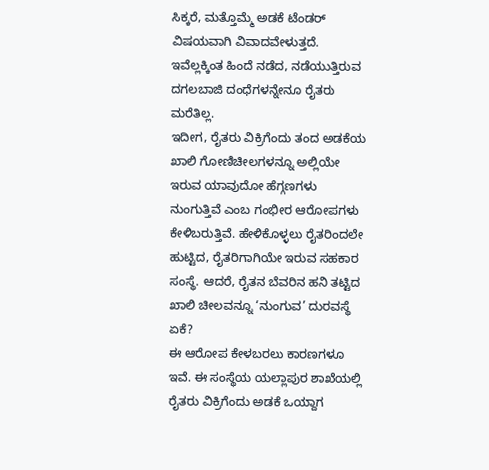ಸಿಕ್ಕರೆ, ಮತ್ತೊಮ್ಮೆ ಅಡಕೆ ಟೆಂಡರ್ ವಿಷಯವಾಗಿ ವಿವಾದವೇಳುತ್ತದೆ. ಇವೆಲ್ಲಕ್ಕಿಂತ ಹಿಂದೆ ನಡೆದ, ನಡೆಯುತ್ತಿರುವ ದಗಲಬಾಜಿ ದಂಧೆಗಳನ್ನೇನೂ ರೈತರು ಮರೆತಿಲ್ಲ.
ಇದೀಗ, ರೈತರು ವಿಕ್ರಿಗೆಂದು ತಂದ ಅಡಕೆಯ ಖಾಲಿ ಗೋಣಿಚೀಲಗಳನ್ನೂ ಅಲ್ಲಿಯೇ ಇರುವ ಯಾವುದೋ ಹೆಗ್ಗಣಗಳು ನುಂಗುತ್ತಿವೆ ಎಂಬ ಗಂಭೀರ ಆರೋಪಗಳು ಕೇಳಿಬರುತ್ತಿವೆ. ಹೇಳಿಕೊಳ್ಳಲು ರೈತರಿಂದಲೇ ಹುಟ್ಟಿದ, ರೈತರಿಗಾಗಿಯೇ ಇರುವ ಸಹಕಾರ ಸಂಸ್ಥೆ. ಆದರೆ, ರೈತನ ಬೆವರಿನ ಹನಿ ತಟ್ಟಿದ ಖಾಲಿ ಚೀಲವನ್ನೂ ‘ನುಂಗುವ’ ದುರವಸ್ಥೆ ಏಕೆ?
ಈ ಆರೋಪ ಕೇಳಬರಲು ಕಾರಣಗಳೂ ಇವೆ. ಈ ಸಂಸ್ಥೆಯ ಯಲ್ಲಾಪುರ ಶಾಖೆಯಲ್ಲಿ ರೈತರು ವಿಕ್ರಿಗೆಂದು ಅಡಕೆ ಒಯ್ದಾಗ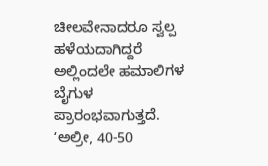ಚೀಲವೇನಾದರೂ ಸ್ವಲ್ಪ ಹಳೆಯದಾಗಿದ್ದರೆ ಅಲ್ಲಿಂದಲೇ ಹಮಾಲಿಗಳ ಬೈಗುಳ ಪ್ರಾರಂಭವಾಗುತ್ತದೆ. ʻಅಲ್ರೀ, 40-50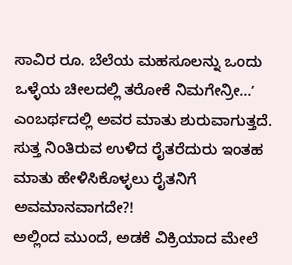ಸಾವಿರ ರೂ. ಬೆಲೆಯ ಮಹಸೂಲನ್ನು ಒಂದು ಒಳ್ಳೆಯ ಚೀಲದಲ್ಲಿ ತರೋಕೆ ನಿಮಗೇನ್ರೀ…ʼ ಎಂಬರ್ಥದಲ್ಲಿ ಅವರ ಮಾತು ಶುರುವಾಗುತ್ತದೆ. ಸುತ್ತ ನಿಂತಿರುವ ಉಳಿದ ರೈತರೆದುರು ಇಂತಹ ಮಾತು ಹೇಳಿಸಿಕೊಳ್ಳಲು ರೈತನಿಗೆ ಅವಮಾನವಾಗದೇ?!
ಅಲ್ಲಿಂದ ಮುಂದೆ, ಅಡಕೆ ವಿಕ್ರಿಯಾದ ಮೇಲೆ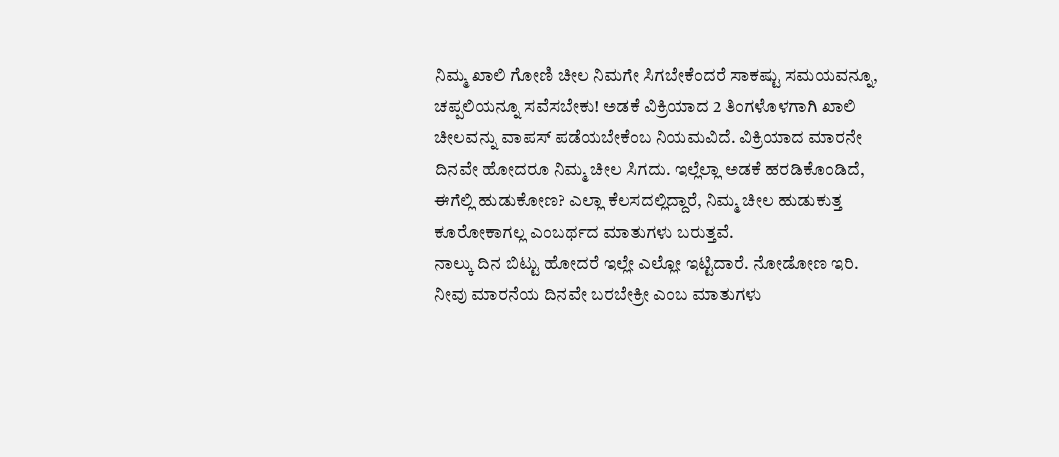ನಿಮ್ಮ ಖಾಲಿ ಗೋಣಿ ಚೀಲ ನಿಮಗೇ ಸಿಗಬೇಕೆಂದರೆ ಸಾಕಷ್ಟು ಸಮಯವನ್ನೂ, ಚಪ್ಪಲಿಯನ್ನೂ ಸವೆಸಬೇಕು! ಅಡಕೆ ವಿಕ್ರಿಯಾದ 2 ತಿಂಗಳೊಳಗಾಗಿ ಖಾಲಿ ಚೀಲವನ್ನು ವಾಪಸ್ ಪಡೆಯಬೇಕೆಂಬ ನಿಯಮವಿದೆ. ವಿಕ್ರಿಯಾದ ಮಾರನೇ ದಿನವೇ ಹೋದರೂ ನಿಮ್ಮ ಚೀಲ ಸಿಗದು. ಇಲ್ಲೆಲ್ಲಾ ಅಡಕೆ ಹರಡಿಕೊಂಡಿದೆ, ಈಗೆಲ್ಲಿ ಹುಡುಕೋಣ? ಎಲ್ಲಾ ಕೆಲಸದಲ್ಲಿದ್ದಾರೆ, ನಿಮ್ಮ ಚೀಲ ಹುಡುಕುತ್ತ ಕೂರೋಕಾಗಲ್ಲ ಎಂಬರ್ಥದ ಮಾತುಗಳು ಬರುತ್ತವೆ.
ನಾಲ್ಕು ದಿನ ಬಿಟ್ಟು ಹೋದರೆ ಇಲ್ಲೇ ಎಲ್ಲೋ ಇಟ್ಟಿದಾರೆ. ನೋಡೋಣ ಇರಿ. ನೀವು ಮಾರನೆಯ ದಿನವೇ ಬರಬೇಕ್ರೀ ಎಂಬ ಮಾತುಗಳು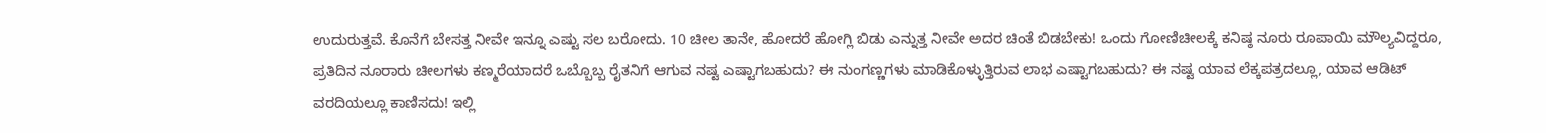ಉದುರುತ್ತವೆ. ಕೊನೆಗೆ ಬೇಸತ್ತ ನೀವೇ ಇನ್ನೂ ಎಷ್ಟು ಸಲ ಬರೋದು. 10 ಚೀಲ ತಾನೇ, ಹೋದರೆ ಹೋಗ್ಲಿ ಬಿಡು ಎನ್ನುತ್ತ ನೀವೇ ಅದರ ಚಿಂತೆ ಬಿಡಬೇಕು! ಒಂದು ಗೋಣಿಚೀಲಕ್ಕೆ ಕನಿಷ್ಠ ನೂರು ರೂಪಾಯಿ ಮೌಲ್ಯವಿದ್ದರೂ, ಪ್ರತಿದಿನ ನೂರಾರು ಚೀಲಗಳು ಕಣ್ಮರೆಯಾದರೆ ಒಬ್ಬೊಬ್ಬ ರೈತನಿಗೆ ಆಗುವ ನಷ್ಟ ಎಷ್ಟಾಗಬಹುದು? ಈ ನುಂಗಣ್ಣಗಳು ಮಾಡಿಕೊಳ್ಳುತ್ತಿರುವ ಲಾಭ ಎಷ್ಟಾಗಬಹುದು? ಈ ನಷ್ಟ ಯಾವ ಲೆಕ್ಕಪತ್ರದಲ್ಲೂ, ಯಾವ ಆಡಿಟ್ ವರದಿಯಲ್ಲೂ ಕಾಣಿಸದು! ಇಲ್ಲಿ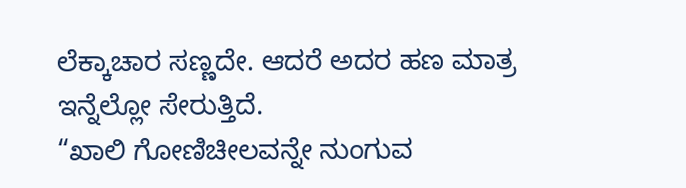ಲೆಕ್ಕಾಚಾರ ಸಣ್ಣದೇ. ಆದರೆ ಅದರ ಹಣ ಮಾತ್ರ ಇನ್ನೆಲ್ಲೋ ಸೇರುತ್ತಿದೆ.
“ಖಾಲಿ ಗೋಣಿಚೀಲವನ್ನೇ ನುಂಗುವ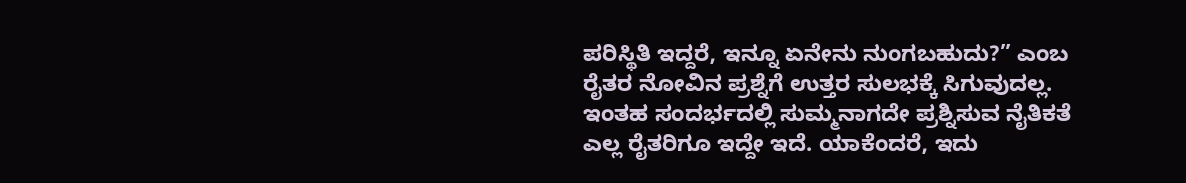ಪರಿಸ್ಥಿತಿ ಇದ್ದರೆ, ಇನ್ನೂ ಏನೇನು ನುಂಗಬಹುದು?” ಎಂಬ ರೈತರ ನೋವಿನ ಪ್ರಶ್ನೆಗೆ ಉತ್ತರ ಸುಲಭಕ್ಕೆ ಸಿಗುವುದಲ್ಲ. ಇಂತಹ ಸಂದರ್ಭದಲ್ಲಿ ಸುಮ್ಮನಾಗದೇ ಪ್ರಶ್ನಿಸುವ ನೈತಿಕತೆ ಎಲ್ಲ ರೈತರಿಗೂ ಇದ್ದೇ ಇದೆ. ಯಾಕೆಂದರೆ, ಇದು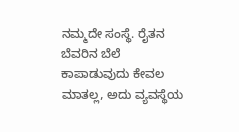ನಮ್ಮದೇ ಸಂಸ್ಥೆ. ರೈತನ ಬೆವರಿನ ಬೆಲೆ ಕಾಪಾಡುವುದು ಕೇವಲ ಮಾತಲ್ಲ, ಅದು ವ್ಯವಸ್ಥೆಯ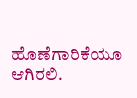ಹೊಣೆಗಾರಿಕೆಯೂ ಆಗಿರಲಿ.